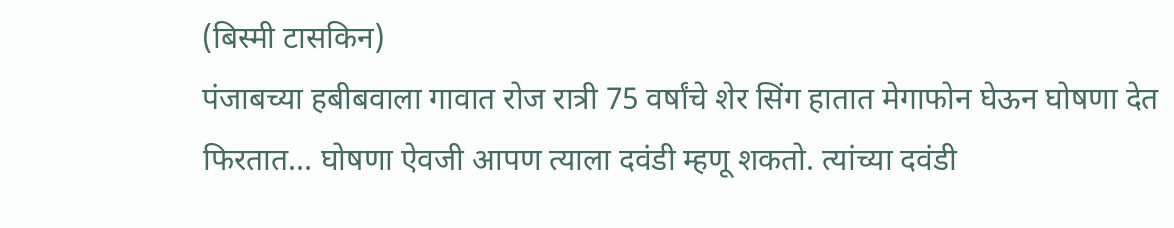(बिस्मी टासकिन)
पंजाबच्या हबीबवाला गावात रोज रात्री 75 वर्षांचे शेर सिंग हातात मेगाफोन घेऊन घोषणा देत फिरतात… घोषणा ऐवजी आपण त्याला दवंडी म्हणू शकतो. त्यांच्या दवंडी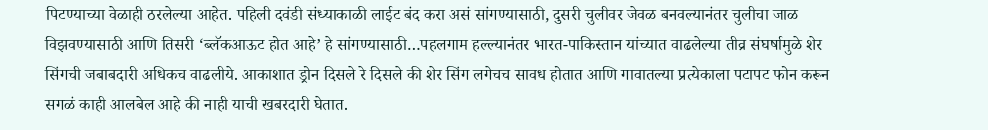पिटण्याच्या वेळाही ठरलेल्या आहेत. पहिली दवंडी संध्याकाळी लाईट बंद करा असं सांगण्यासाठी, दुसरी चुलीवर जेवळ बनवल्यानंतर चुलीचा जाळ विझवण्यासाठी आणि तिसरी ‘ब्लॅकआऊट होत आहे’ हे सांगण्यासाठी…पहलगाम हल्ल्यानंतर भारत-पाकिस्तान यांच्यात वाढलेल्या तीव्र संघर्षामुळे शेर सिंगची जबाबदारी अधिकच वाढलीये. आकाशात ड्रोन दिसले रे दिसले की शेर सिंग लगेचच सावध होतात आणि गावातल्या प्रत्येकाला पटापट फोन करून सगळं काही आलबेल आहे की नाही याची खबरदारी घेतात.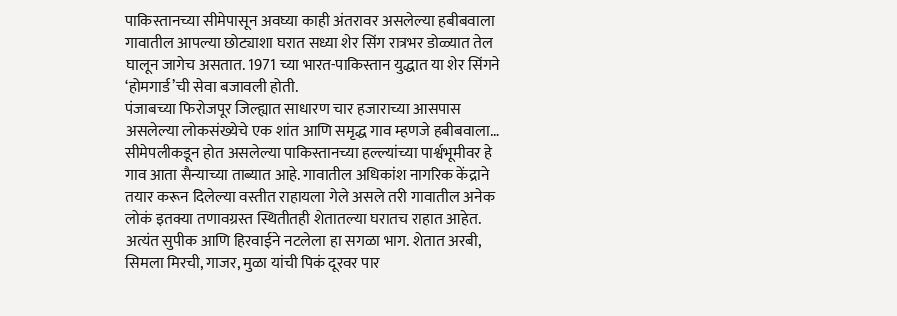पाकिस्तानच्या सीमेपासून अवघ्या काही अंतरावर असलेल्या हबीबवाला गावातील आपल्या छोट्याशा घरात सध्या शेर सिंग रात्रभर डोळ्यात तेल घालून जागेच असतात. 1971 च्या भारत-पाकिस्तान युद्धात या शेर सिंगने ‘होमगार्ड’ची सेवा बजावली होती.
पंजाबच्या फिरोजपूर जिल्ह्यात साधारण चार हजाराच्या आसपास असलेल्या लोकसंख्येचे एक शांत आणि समृद्ध गाव म्हणजे हबीबवाला… सीमेपलीकडून होत असलेल्या पाकिस्तानच्या हल्ल्यांच्या पार्श्वभूमीवर हे गाव आता सैन्याच्या ताब्यात आहे. गावातील अधिकांश नागरिक केंद्राने तयार करून दिलेल्या वस्तीत राहायला गेले असले तरी गावातील अनेक लोकं इतक्या तणावग्रस्त स्थितीतही शेतातल्या घरातच राहात आहेत. अत्यंत सुपीक आणि हिरवाईने नटलेला हा सगळा भाग. शेतात अरबी, सिमला मिरची, गाजर, मुळा यांची पिकं दूरवर पार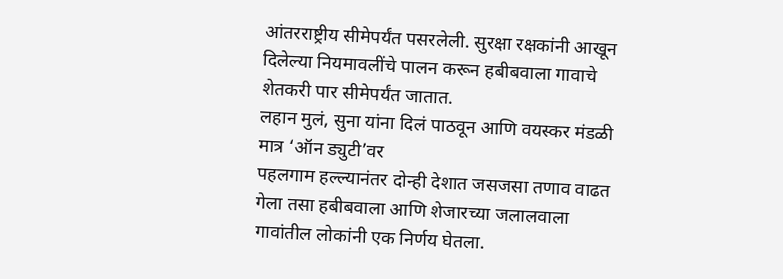आंतरराष्ट्रीय सीमेपर्यंत पसरलेली. सुरक्षा रक्षकांनी आखून दिलेल्या नियमावलींचे पालन करून हबीबवाला गावाचे शेतकरी पार सीमेपर्यंत जातात.
लहान मुलं, सुना यांना दिलं पाठवून आणि वयस्कर मंडळी मात्र ‘ऑन ड्युटी’वर
पहलगाम हल्ल्यानंतर दोन्ही देशात जसजसा तणाव वाढत गेला तसा हबीबवाला आणि शेजारच्या जलालवाला गावांतील लोकांनी एक निर्णय घेतला.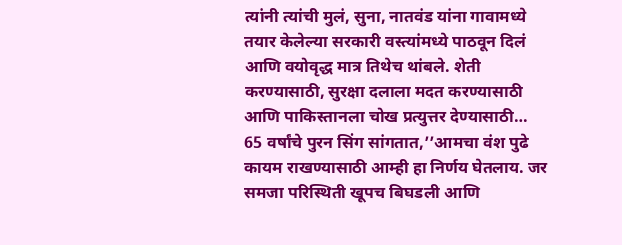त्यांनी त्यांची मुलं, सुना, नातवंड यांना गावामध्ये तयार केलेल्या सरकारी वस्त्यांमध्ये पाठवून दिलं आणि वयोवृद्ध मात्र तिथेच थांबले. शेती करण्यासाठी, सुरक्षा दलाला मदत करण्यासाठी आणि पाकिस्तानला चोख प्रत्युत्तर देण्यासाठी…
65 वर्षांचे पुरन सिंग सांगतात,’’आमचा वंश पुढे कायम राखण्यासाठी आम्ही हा निर्णय घेतलाय. जर समजा परिस्थिती खूपच बिघडली आणि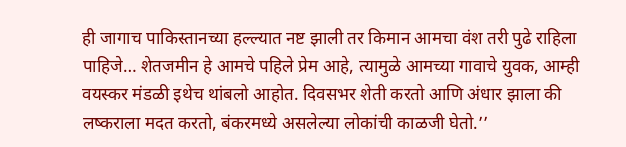ही जागाच पाकिस्तानच्या हल्ल्यात नष्ट झाली तर किमान आमचा वंश तरी पुढे राहिला पाहिजे… शेतजमीन हे आमचे पहिले प्रेम आहे, त्यामुळे आमच्या गावाचे युवक, आम्ही वयस्कर मंडळी इथेच थांबलो आहोत. दिवसभर शेती करतो आणि अंधार झाला की लष्कराला मदत करतो, बंकरमध्ये असलेल्या लोकांची काळजी घेतो.’’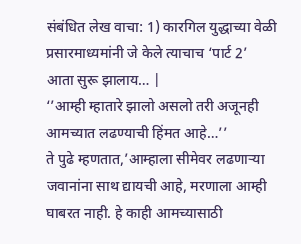संबंधित लेख वाचा: 1) कारगिल युद्धाच्या वेळी प्रसारमाध्यमांनी जे केले त्याचाच ‘पार्ट 2’ आता सुरू झालाय… |
‘’आम्ही म्हातारे झालो असलो तरी अजूनही आमच्यात लढण्याची हिंमत आहे…’’
ते पुढे म्हणतात,’आम्हाला सीमेवर लढणाऱ्या जवानांना साथ द्यायची आहे, मरणाला आम्ही घाबरत नाही. हे काही आमच्यासाठी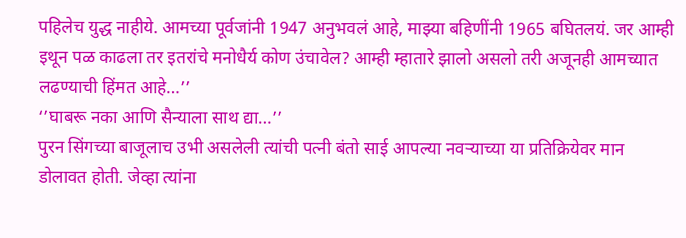पहिलेच युद्ध नाहीये. आमच्या पूर्वजांनी 1947 अनुभवलं आहे, माझ्या बहिणींनी 1965 बघितलयं. जर आम्ही इथून पळ काढला तर इतरांचे मनोधैर्य कोण उंचावेल? आम्ही म्हातारे झालो असलो तरी अजूनही आमच्यात लढण्याची हिंमत आहे…’’
‘’घाबरू नका आणि सैन्याला साथ द्या…’’
पुरन सिंगच्या बाजूलाच उभी असलेली त्यांची पत्नी बंतो साई आपल्या नवऱ्याच्या या प्रतिक्रियेवर मान डोलावत होती. जेव्हा त्यांना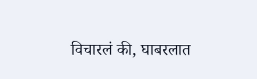विचारलं की, घाबरलात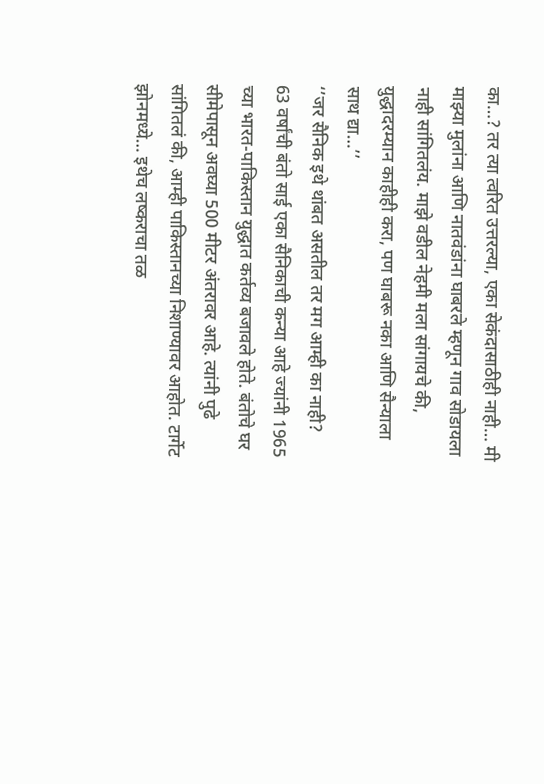का…? तर त्या त्वरित उत्तरल्या, एका सेकंदासाठीही नाही… मी माझ्या मुलांना आणि नातवंडांना घाबरले म्हणून गाव सोडायला नाही सांगितलंय. माझे वडील नेहमी मला सांगायचे की, युद्धादरम्यान काहीही करा, पण घाबरू नका आणि सैन्याला साथ द्या…’’
‘’जर सैनिक इथे थांबत असतील तर मग आम्ही का नाही?
63 वर्षांची बंतो साई एका सैनिकाची कन्या आहे ज्यांनी 1965 च्या भारत-पाकिस्तान युद्धात कर्तव्य बजावले होते. बंतोचे घर सीमेपासून अवघ्या 500 मीटर अंतरावर आहे. त्यांनी पुढे सांगितलं की, आम्ही पाकिस्तानच्या निशाण्यावर आहोत. टार्गेट झोनमध्ये… इथेच लष्कराचा तळ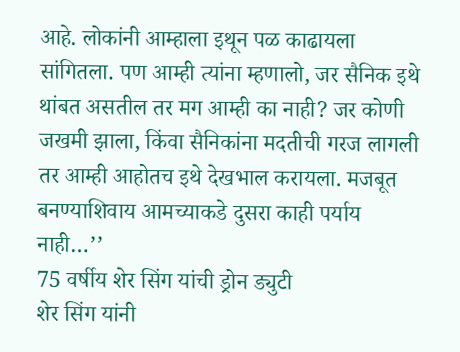आहे. लोकांनी आम्हाला इथून पळ काढायला सांगितला. पण आम्ही त्यांना म्हणालो, जर सैनिक इथे थांबत असतील तर मग आम्ही का नाही? जर कोणी जखमी झाला, किंवा सैनिकांना मदतीची गरज लागली तर आम्ही आहोतच इथे देखभाल करायला. मजबूत बनण्याशिवाय आमच्याकडे दुसरा काही पर्याय नाही…’’
75 वर्षीय शेर सिंग यांची ड्रोन ड्युटी
शेर सिंग यांनी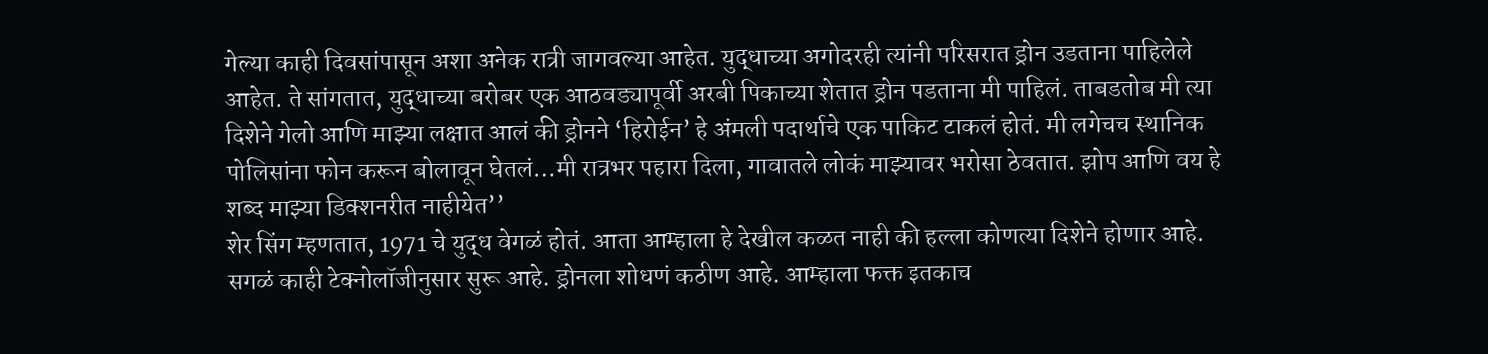गेल्या काही दिवसांपासून अशा अनेक रात्री जागवल्या आहेत. युद्धाच्या अगोदरही त्यांनी परिसरात ड्रोन उडताना पाहिलेले आहेत. ते सांगतात, युद्धाच्या बरोबर एक आठवड्यापूर्वी अरबी पिकाच्या शेतात ड्रोन पडताना मी पाहिलं. ताबडतोब मी त्या दिशेने गेलो आणि माझ्या लक्षात आलं की ड्रोनने ‘हिरोईन’ हे अंमली पदार्थाचे एक पाकिट टाकलं होतं. मी लगेचच स्थानिक पोलिसांना फोन करून बोलावून घेतलं…मी रात्रभर पहारा दिला, गावातले लोकं माझ्यावर भरोसा ठेवतात. झोप आणि वय हे शब्द माझ्या डिक्शनरीत नाहीयेत’’
शेर सिंग म्हणतात, 1971 चे युद्ध वेगळं होतं. आता आम्हाला हे देखील कळत नाही की हल्ला कोणत्या दिशेने होणार आहे. सगळं काही टेक्नोलॉजीनुसार सुरू आहे. ड्रोनला शोधणं कठीण आहे. आम्हाला फक्त इतकाच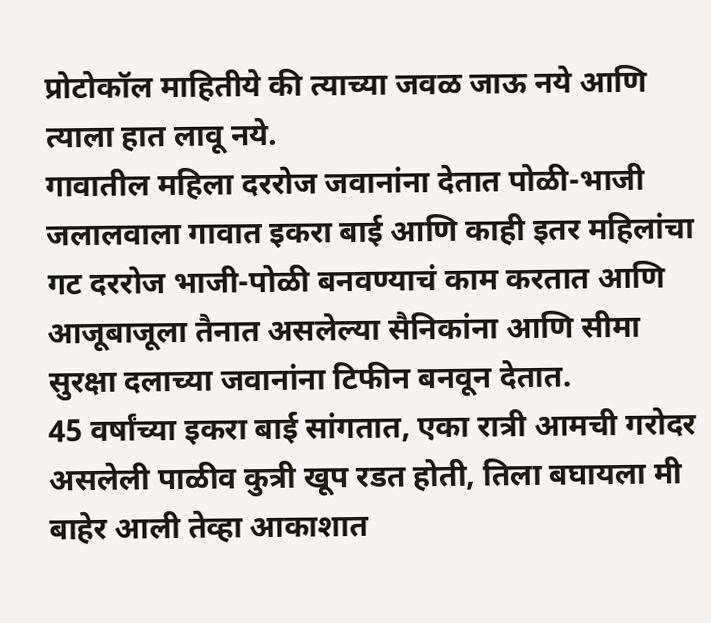प्रोटोकॉल माहितीये की त्याच्या जवळ जाऊ नये आणि त्याला हात लावू नये.
गावातील महिला दररोज जवानांना देतात पोळी-भाजी
जलालवाला गावात इकरा बाई आणि काही इतर महिलांचा गट दररोज भाजी-पोळी बनवण्याचं काम करतात आणि आजूबाजूला तैनात असलेल्या सैनिकांना आणि सीमा सुरक्षा दलाच्या जवानांना टिफीन बनवून देतात.
45 वर्षांच्या इकरा बाई सांगतात, एका रात्री आमची गरोदर असलेली पाळीव कुत्री खूप रडत होती, तिला बघायला मी बाहेर आली तेव्हा आकाशात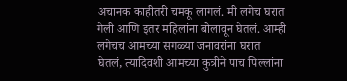अचानक काहीतरी चमकू लागलं. मी लगेच घरात गेली आणि इतर महिलांना बोलावून घेतलं. आम्ही लगेचच आमच्या सगळ्या जनावरांना घरात घेतलं, त्यादिवशी आमच्या कुत्रीने पाच पिल्लांना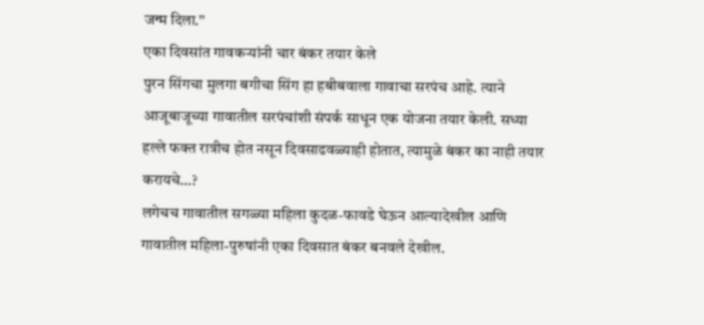जन्म दिला.’’
एका दिवसांत गावकऱ्यांनी चार बंकर तयार केले
पुरन सिंगचा मुलगा बगीचा सिंग हा हबीबवाला गावाचा सरपंच आहे. त्याने आजूबाजूच्या गावातील सरपंचांशी संपर्क साधून एक योजना तयार केली. सध्या हल्ले फक्त रात्रीच होत नसून दिवसाढवळ्याही होतात, त्यामुळे बंकर का नाही तयार करायचे…?
लगेचच गावातील सगळ्या महिला कुदळ-फावडे घेऊन आल्यादेखील आणि गावातील महिला-पुरुषांनी एका दिवसात बंकर बनवले देखील.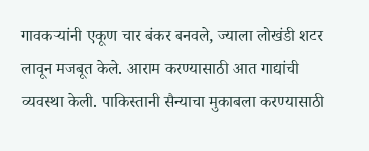गावकऱ्यांनी एकूण चार बंकर बनवले, ज्याला लोखंडी शटर लावून मजबूत केले. आराम करण्यासाठी आत गाद्यांची व्यवस्था केली. पाकिस्तानी सैन्याचा मुकाबला करण्यासाठी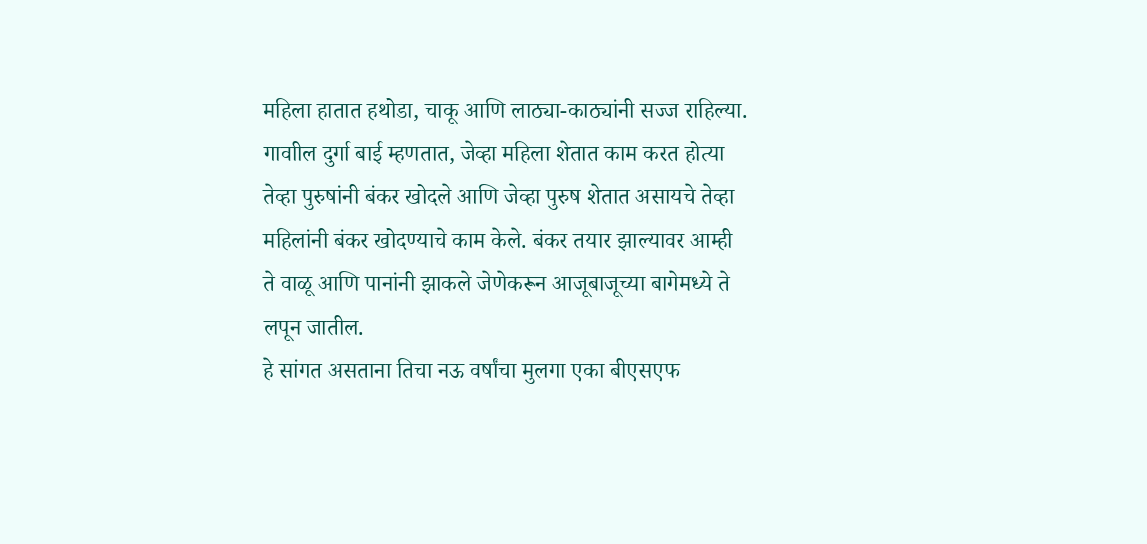महिला हातात हथोडा, चाकू आणि लाठ्या-काठ्यांनी सज्ज राहिल्या.
गावाील दुर्गा बाई म्हणतात, जेव्हा महिला शेतात काम करत होत्या तेव्हा पुरुषांनी बंकर खोदले आणि जेव्हा पुरुष शेतात असायचे तेव्हा महिलांनी बंकर खोदण्याचे काम केले. बंकर तयार झाल्यावर आम्ही ते वाळू आणि पानांनी झाकले जेणेकरून आजूबाजूच्या बागेमध्ये ते लपून जातील.
हे सांगत असताना तिचा नऊ वर्षांचा मुलगा एका बीएसएफ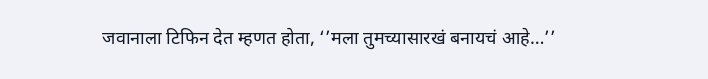जवानाला टिफिन देत म्हणत होता, ‘’मला तुमच्यासारखं बनायचं आहे…’’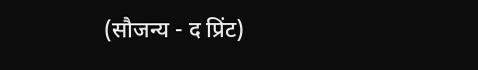(सौजन्य - द प्रिंट)